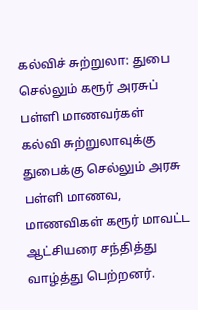கல்விச் சுற்றுலா: துபை செல்லும் கரூர் அரசுப் பள்ளி மாணவர்கள்
கல்வி சுற்றுலாவுக்கு துபைக்கு செல்லும் அரசு பள்ளி மாணவ, மாணவிகள் கரூர் மாவட்ட ஆட்சியரை சந்தித்து வாழ்த்து பெற்றனர்.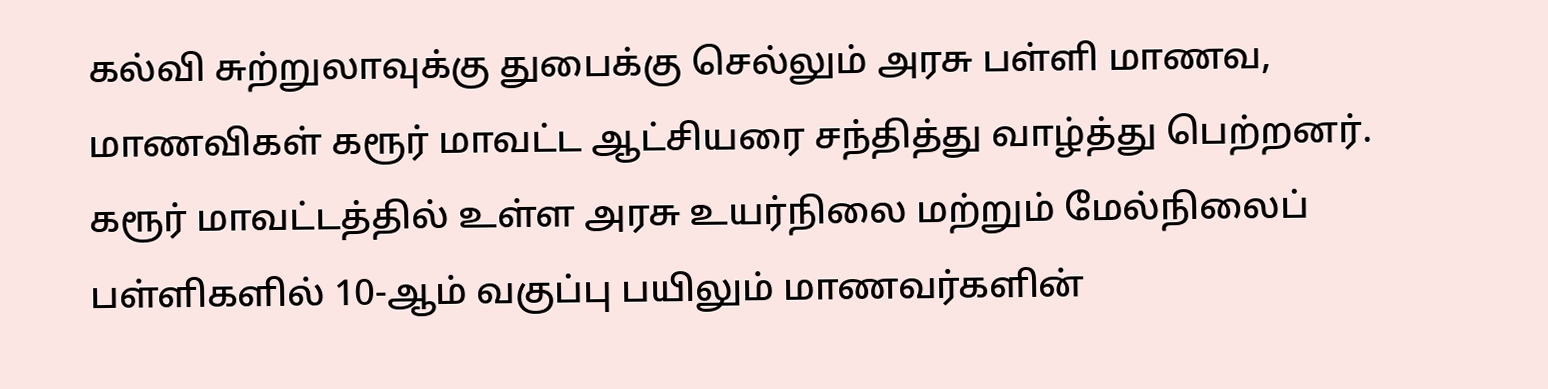கல்வி சுற்றுலாவுக்கு துபைக்கு செல்லும் அரசு பள்ளி மாணவ, மாணவிகள் கரூர் மாவட்ட ஆட்சியரை சந்தித்து வாழ்த்து பெற்றனர்.
கரூர் மாவட்டத்தில் உள்ள அரசு உயர்நிலை மற்றும் மேல்நிலைப் பள்ளிகளில் 10-ஆம் வகுப்பு பயிலும் மாணவர்களின்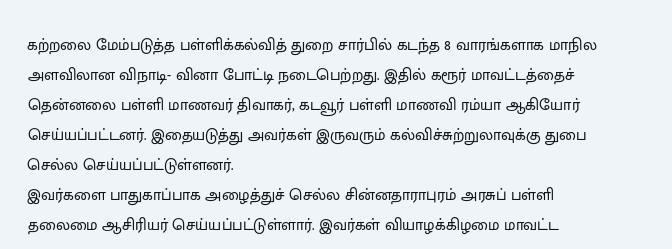கற்றலை மேம்படுத்த பள்ளிக்கல்வித் துறை சார்பில் கடந்த 8 வாரங்களாக மாநில அளவிலான விநாடி- வினா போட்டி நடைபெற்றது. இதில் கரூர் மாவட்டத்தைச் தென்னலை பள்ளி மாணவர் திவாகர், கடவூர் பள்ளி மாணவி ரம்யா ஆகியோர் செய்யப்பட்டனர். இதையடுத்து அவர்கள் இருவரும் கல்விச்சுற்றுலாவுக்கு துபை செல்ல செய்யப்பட்டுள்ளனர்.
இவர்களை பாதுகாப்பாக அழைத்துச் செல்ல சின்னதாராபுரம் அரசுப் பள்ளி தலைமை ஆசிரியர் செய்யப்பட்டுள்ளார். இவர்கள் வியாழக்கிழமை மாவட்ட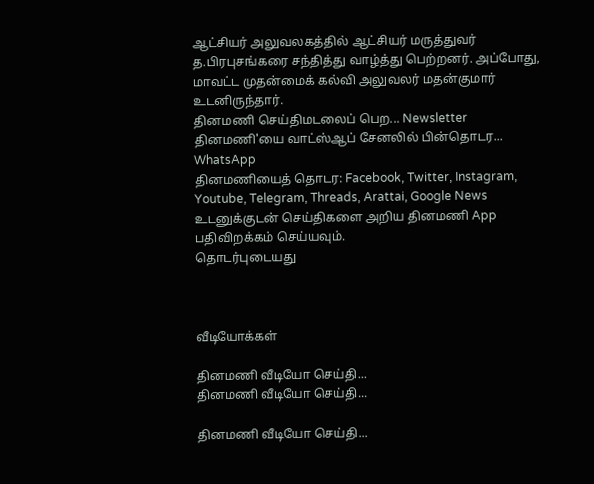ஆட்சியர் அலுவலகத்தில் ஆட்சியர் மருத்துவர் த.பிரபுசங்கரை சந்தித்து வாழ்த்து பெற்றனர். அப்போது, மாவட்ட முதன்மைக் கல்வி அலுவலர் மதன்குமார் உடனிருந்தார்.
தினமணி செய்திமடலைப் பெற... Newsletter
தினமணி'யை வாட்ஸ்ஆப் சேனலில் பின்தொடர... WhatsApp
தினமணியைத் தொடர: Facebook, Twitter, Instagram, Youtube, Telegram, Threads, Arattai, Google News
உடனுக்குடன் செய்திகளை அறிய தினமணி App பதிவிறக்கம் செய்யவும்.
தொடர்புடையது



வீடியோக்கள்

தினமணி வீடியோ செய்தி...
தினமணி வீடியோ செய்தி...

தினமணி வீடியோ செய்தி...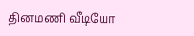தினமணி வீடியோ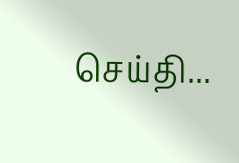செய்தி...